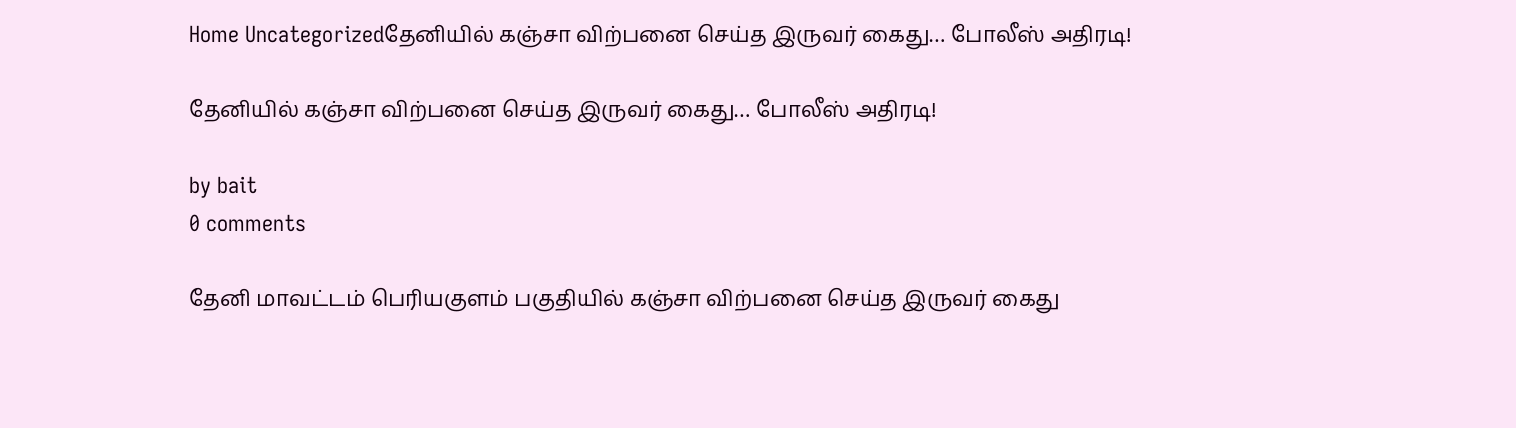Home Uncategorizedதேனியில் கஞ்சா விற்பனை செய்த இருவர் கைது… போலீஸ் அதிரடி!

தேனியில் கஞ்சா விற்பனை செய்த இருவர் கைது… போலீஸ் அதிரடி!

by bait
0 comments

தேனி மாவட்டம் பெரியகுளம் பகுதியில் கஞ்சா விற்பனை செய்த இருவர் கைது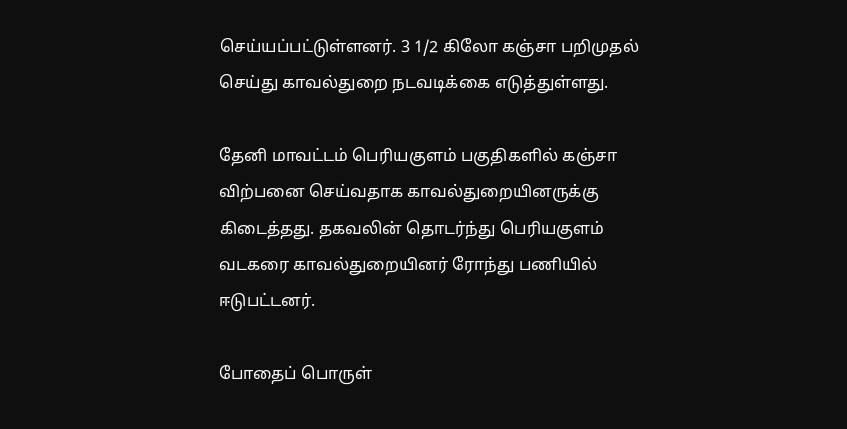செய்யப்பட்டுள்ளனர். 3 1/2 கிலோ கஞ்சா பறிமுதல் செய்து காவல்துறை நடவடிக்கை எடுத்துள்ளது.

தேனி மாவட்டம் பெரியகுளம் பகுதிகளில் கஞ்சா விற்பனை செய்வதாக காவல்துறையினருக்கு கிடைத்தது. தகவலின் தொடர்ந்து பெரியகுளம் வடகரை காவல்துறையினர் ரோந்து பணியில் ஈடுபட்டனர்.

போதைப் பொருள்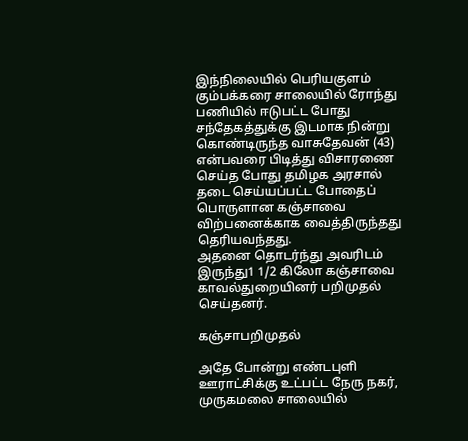இந்நிலையில் பெரியகுளம் கும்பக்கரை சாலையில் ரோந்து பணியில் ஈடுபட்ட போது சந்தேகத்துக்கு இடமாக நின்று கொண்டிருந்த வாசுதேவன் (43) என்பவரை பிடித்து விசாரணை செய்த போது தமிழக அரசால் தடை செய்யப்பட்ட போதைப் பொருளான கஞ்சாவை விற்பனைக்காக வைத்திருந்தது தெரியவந்தது.
அதனை தொடர்ந்து அவரிடம் இருந்து1 1/2 கிலோ கஞ்சாவை காவல்துறையினர் பறிமுதல் செய்தனர்.

கஞ்சாபறிமுதல்

அதே போன்று எண்டபுளி ஊராட்சிக்கு உட்பட்ட நேரு நகர், முருகமலை சாலையில்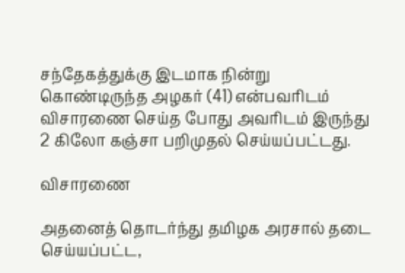சந்தேகத்துக்கு இடமாக நின்று கொண்டிருந்த அழகர் (41) என்பவரிடம் விசாரணை செய்த போது அவரிடம் இருந்து 2 கிலோ கஞ்சா பறிமுதல் செய்யப்பட்டது.

விசாரணை

அதனைத் தொடர்ந்து தமிழக அரசால் தடை செய்யப்பட்ட,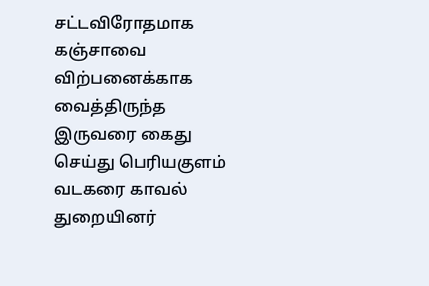சட்டவிரோதமாக கஞ்சாவை விற்பனைக்காக வைத்திருந்த இருவரை கைது செய்து பெரியகுளம் வடகரை காவல் துறையினர்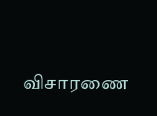விசாரணை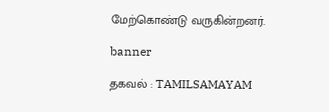மேற்கொண்டு வருகின்றனர்.

banner

தகவல் : TAMILSAMAYAM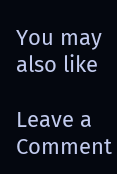You may also like

Leave a Comment